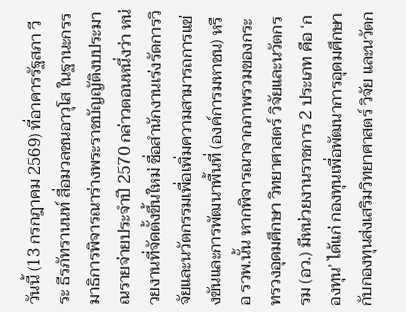วันนี้ (13 กรกฎาคม 2569) ที่อาคารรัฐสภา วีระ ธีรภัทรานนท์ สื่อมวลชนอาวุโส ในฐานะกรรมาธิการพิจารณาร่างพระราชบัญญัติงบประมาณรายจ่ายประจำปี 2570 กล่าวตอนหนึ่งว่า หน่วยงานที่จัดตั้งขึ้นใหม่ ชื่อสำนักงานเร่งรัดการวิจัยและนวัตกรรมเพื่อเพิ่มความสามารถการแข่งขันและการพัฒนาพื้นที่ (องค์การมหาชน) หรือ รวพ.นั้น หากพิจารณาจากภาพรวมของกระทรวงอุดมศึกษา วิทยาศาสตร์ วิจัยและนวัตกรรม (อว.) มีหน่วยงานราชการ 2 ประเภท คือ ‘กองทุน’ ได้แก่ กองทุนเพื่อพัฒนาการอุดมศึกษา กับกองทุนส่งเสริมวิทยาศาสตร์ วิจัย และนวัตก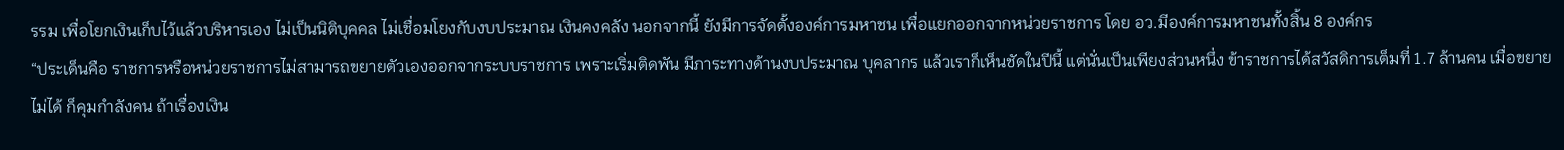รรม เพื่อโยกเงินเก็บไว้แล้วบริหารเอง ไม่เป็นนิติบุคคล ไม่เชื่อมโยงกับงบประมาณ เงินคงคลัง นอกจากนี้ ยังมีการจัดตั้งองค์การมหาชน เพื่อแยกออกจากหน่วยราชการ โดย อว.มีองค์การมหาชนทั้งสิ้น 8 องค์กร
“ประเด็นคือ ราชการหรือหน่วยราชการไม่สามารถขยายตัวเองออกจากระบบราชการ เพราะเริ่มติดพัน มีภาระทางด้านงบประมาณ บุคลากร แล้วเราก็เห็นชัดในปีนี้ แต่นั่นเป็นเพียงส่วนหนึ่ง ข้าราชการได้สวัสดิการเต็มที่ 1.7 ล้านคน เมื่อขยายไม่ได้ ก็คุมกำลังคน ถ้าเรื่องเงิน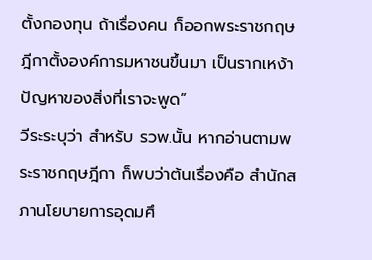ตั้งกองทุน ถ้าเรื่องคน ก็ออกพระราชกฤษฎีกาตั้งองค์การมหาชนขึ้นมา เป็นรากเหง้าปัญหาของสิ่งที่เราจะพูด”
วีระระบุว่า สำหรับ รวพ.นั้น หากอ่านตามพระราชกฤษฎีกา ก็พบว่าต้นเรื่องคือ สำนักสภานโยบายการอุดมศึ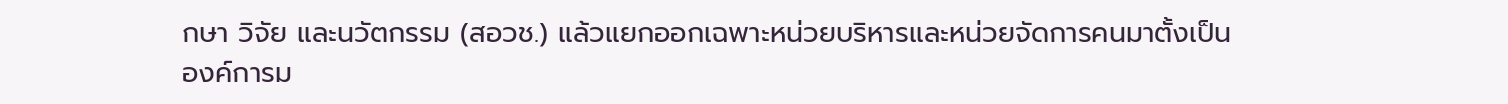กษา วิจัย และนวัตกรรม (สอวช.) แล้วแยกออกเฉพาะหน่วยบริหารและหน่วยจัดการคนมาตั้งเป็นองค์การม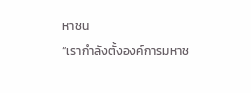หาชน
“เรากำลังตั้งองค์การมหาช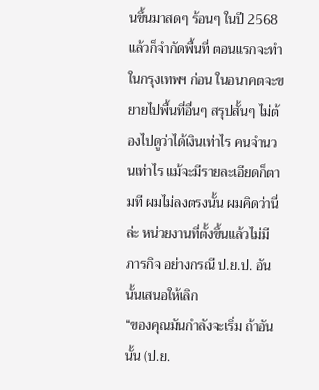นขึ้นมาสดๆ ร้อนๆ ในปี 2568 แล้วก็จำกัดพื้นที่ ตอนแรกจะทำในกรุงเทพฯ ก่อน ในอนาคตจะขยายไปพื้นที่อื่นๆ สรุปสั้นๆ ไม่ต้องไปดูว่าได้เงินเท่าไร คนจำนวนเท่าไร แม้จะมีรายละเอียดก็ตามที ผมไม่ลงตรงนั้น ผมคิดว่านี่ล่ะ หน่วยงานที่ตั้งขึ้นแล้วไม่มีภารกิจ อย่างกรณี ป.ย.ป. อันนั้นเสนอให้เลิก
“ของคุณมันกำลังจะเริ่ม ถ้าอันนั้น (ป.ย.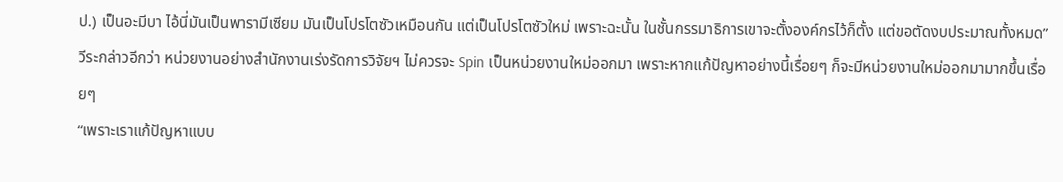ป.) เป็นอะมีบา ไอ้นี่มันเป็นพารามีเซียม มันเป็นโปรโตซัวเหมือนกัน แต่เป็นโปรโตซัวใหม่ เพราะฉะนั้น ในชั้นกรรมาธิการเขาจะตั้งองค์กรไว้ก็ตั้ง แต่ขอตัดงบประมาณทั้งหมด”
วีระกล่าวอีกว่า หน่วยงานอย่างสำนักงานเร่งรัดการวิจัยฯ ไม่ควรจะ Spin เป็นหน่วยงานใหม่ออกมา เพราะหากแก้ปัญหาอย่างนี้เรื่อยๆ ก็จะมีหน่วยงานใหม่ออกมามากขึ้นเรื่อยๆ
“เพราะเราแก้ปัญหาแบบ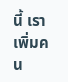นี้ เราเพิ่มคน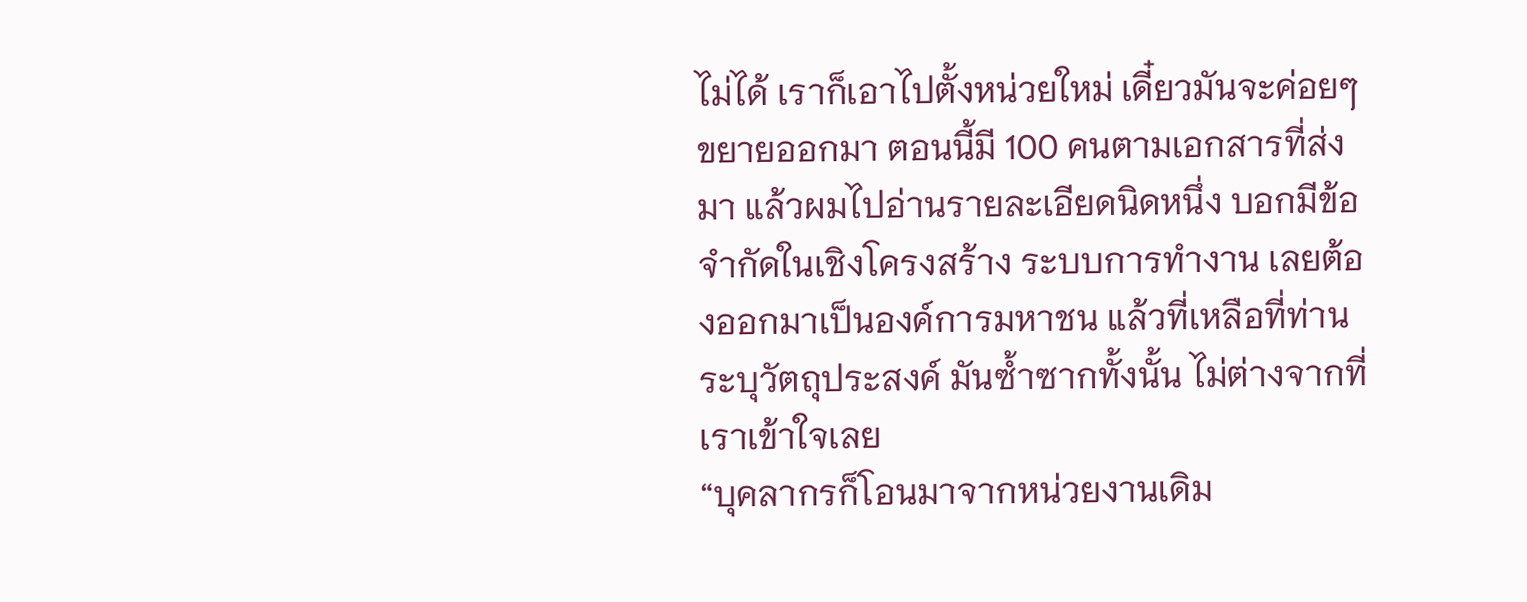ไม่ได้ เราก็เอาไปตั้งหน่วยใหม่ เดี๋ยวมันจะค่อยๆ ขยายออกมา ตอนนี้มี 100 คนตามเอกสารที่ส่งมา แล้วผมไปอ่านรายละเอียดนิดหนึ่ง บอกมีข้อจำกัดในเชิงโครงสร้าง ระบบการทำงาน เลยต้องออกมาเป็นองค์การมหาชน แล้วที่เหลือที่ท่านระบุวัตถุประสงค์ มันซ้ำซากทั้งนั้น ไม่ต่างจากที่เราเข้าใจเลย
“บุคลากรก็โอนมาจากหน่วยงานเดิม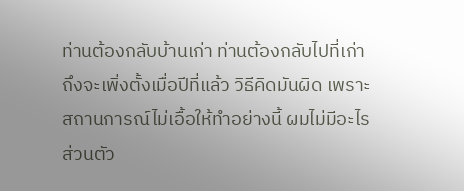ท่านต้องกลับบ้านเก่า ท่านต้องกลับไปที่เก่า ถึงจะเพิ่งตั้งเมื่อปีที่แล้ว วิธีคิดมันผิด เพราะสถานการณ์ไม่เอื้อให้ทำอย่างนี้ ผมไม่มีอะไรส่วนตัว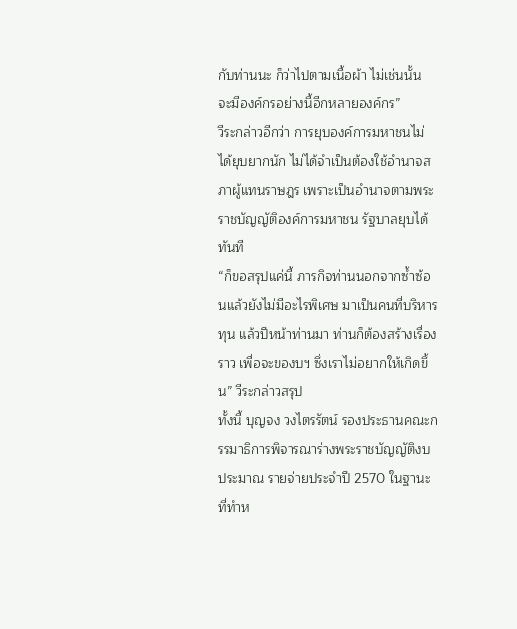กับท่านนะ ก็ว่าไปตามเนื้อผ้า ไม่เช่นนั้น จะมีองค์กรอย่างนี้อีกหลายองค์กร”
วีระกล่าวอีกว่า การยุบองค์การมหาชนไม่ได้ยุบยากนัก ไม่ได้จำเป็นต้องใช้อำนาจสภาผู้แทนราษฎร เพราะเป็นอำนาจตามพระราชบัญญัติองค์การมหาชน รัฐบาลยุบได้ทันที
“ก็ขอสรุปแค่นี้ ภารกิจท่านนอกจากซ้ำซ้อนแล้วยังไม่มีอะไรพิเศษ มาเป็นคนที่บริหารทุน แล้วปีหน้าท่านมา ท่านก็ต้องสร้างเรื่องราว เพื่อจะของบฯ ซึ่งเราไม่อยากให้เกิดขึ้น” วีระกล่าวสรุป
ทั้งนี้ บุญจง วงไตรรัตน์ รองประธานคณะกรรมาธิการพิจารณาร่างพระราชบัญญัติงบประมาณ รายจ่ายประจำปี 2570 ในฐานะที่ทำห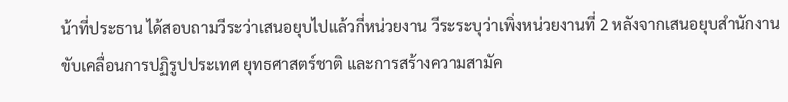น้าที่ประธาน ได้สอบถามวีระว่าเสนอยุบไปแล้วกี่หน่วยงาน วีระระบุว่าเพิ่งหน่วยงานที่ 2 หลังจากเสนอยุบสำนักงานขับเคลื่อนการปฏิรูปประเทศ ยุทธศาสตร์ชาติ และการสร้างความสามัค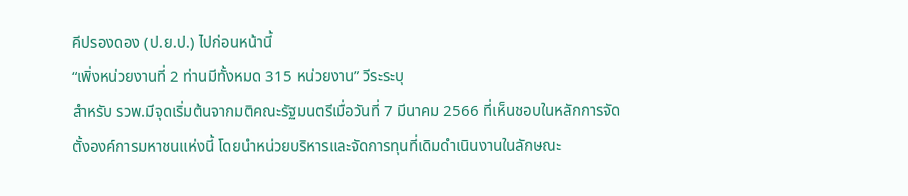คีปรองดอง (ป.ย.ป.) ไปก่อนหน้านี้
“เพิ่งหน่วยงานที่ 2 ท่านมีทั้งหมด 315 หน่วยงาน” วีระระบุ
สำหรับ รวพ.มีจุดเริ่มต้นจากมติคณะรัฐมนตรีเมื่อวันที่ 7 มีนาคม 2566 ที่เห็นชอบในหลักการจัดตั้งองค์การมหาชนแห่งนี้ โดยนำหน่วยบริหารและจัดการทุนที่เดิมดำเนินงานในลักษณะ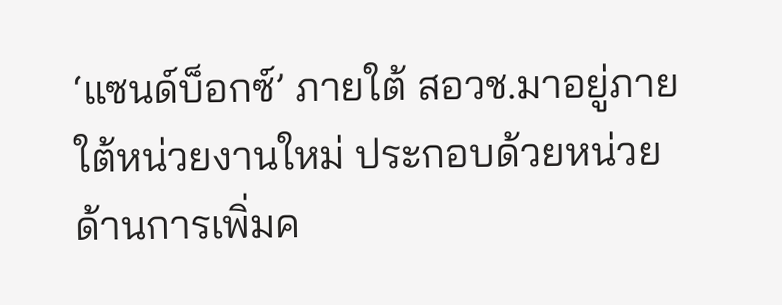‘แซนด์บ็อกซ์’ ภายใต้ สอวช.มาอยู่ภายใต้หน่วยงานใหม่ ประกอบด้วยหน่วยด้านการเพิ่มค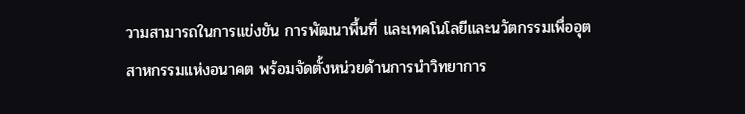วามสามารถในการแข่งขัน การพัฒนาพื้นที่ และเทคโนโลยีและนวัตกรรมเพื่ออุตสาหกรรมแห่งอนาคต พร้อมจัดตั้งหน่วยด้านการนำวิทยาการ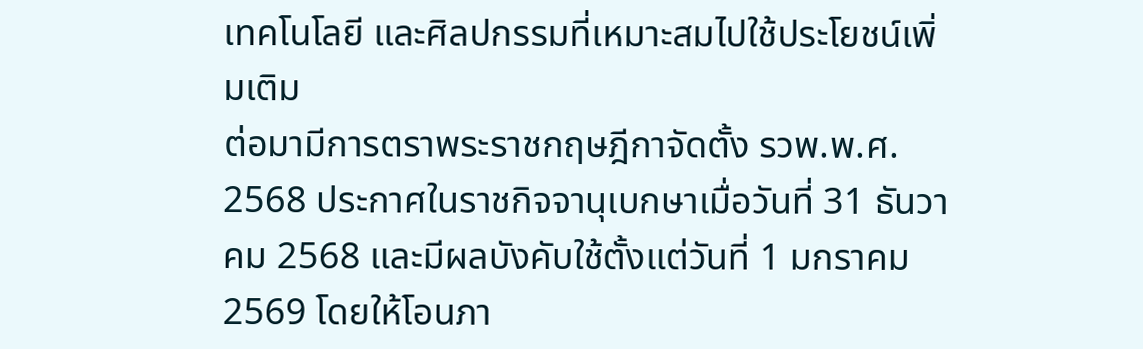เทคโนโลยี และศิลปกรรมที่เหมาะสมไปใช้ประโยชน์เพิ่มเติม
ต่อมามีการตราพระราชกฤษฎีกาจัดตั้ง รวพ.พ.ศ. 2568 ประกาศในราชกิจจานุเบกษาเมื่อวันที่ 31 ธันวาคม 2568 และมีผลบังคับใช้ตั้งแต่วันที่ 1 มกราคม 2569 โดยให้โอนภา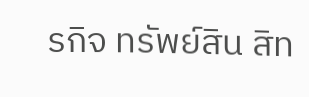รกิจ ทรัพย์สิน สิท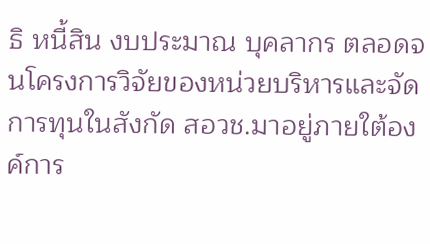ธิ หนี้สิน งบประมาณ บุคลากร ตลอดจนโครงการวิจัยของหน่วยบริหารและจัดการทุนในสังกัด สอวช.มาอยู่ภายใต้องค์การ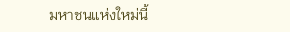มหาชนแห่งใหม่นี้